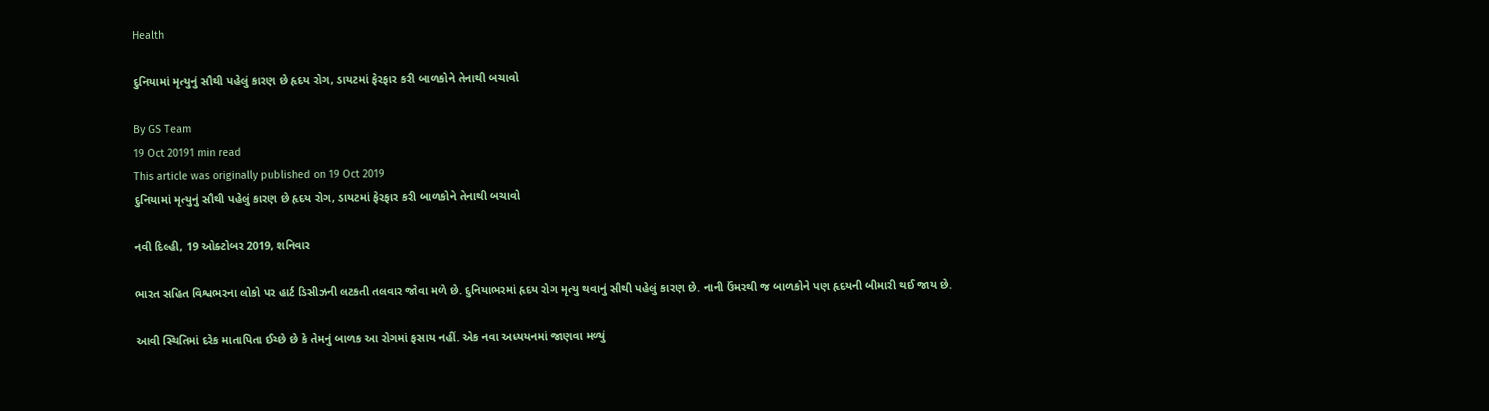Health

દુનિયામાં મૃત્યુનું સૌથી પહેલું કારણ છે હૃદય રોગ, ડાયટમાં ફેરફાર કરી બાળકોને તેનાથી બચાવો

By GS Team
19 Oct 20191 min read
This article was originally published on 19 Oct 2019
દુનિયામાં મૃત્યુનું સૌથી પહેલું કારણ છે હૃદય રોગ, ડાયટમાં ફેરફાર કરી બાળકોને તેનાથી બચાવો

નવી દિલ્હી, 19 ઓક્ટોબર 2019, શનિવાર

ભારત સહિત વિશ્વભરના લોકો પર હાર્ટ ડિસીઝની લટકતી તલવાર જોવા મળે છે. દુનિયાભરમાં હૃદય રોગ મૃત્યુ થવાનું સૌથી પહેલું કારણ છે. નાની ઉંમરથી જ બાળકોને પણ હૃદયની બીમારી થઈ જાય છે.

આવી સ્થિતિમાં દરેક માતાપિતા ઈચ્છે છે કે તેમનું બાળક આ રોગમાં ફસાય નહીં. એક નવા અધ્યયનમાં જાણવા મળ્યું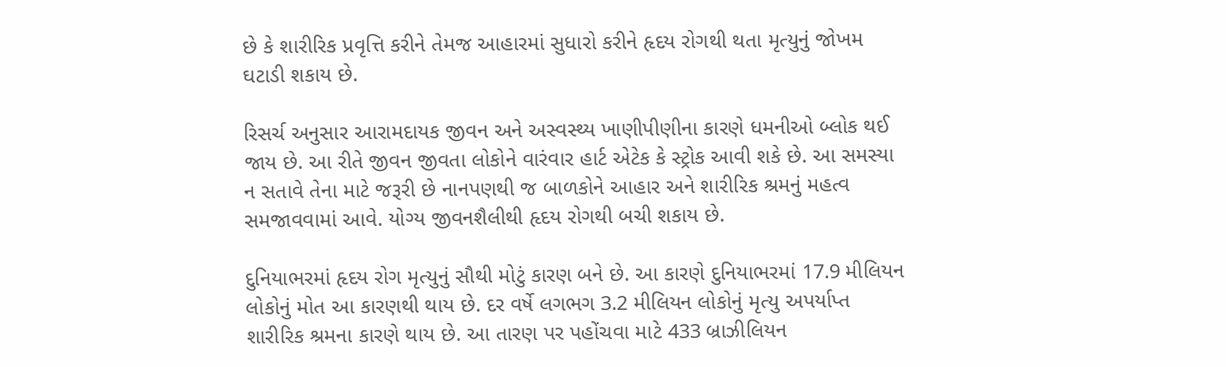છે કે શારીરિક પ્રવૃત્તિ કરીને તેમજ આહારમાં સુધારો કરીને હૃદય રોગથી થતા મૃત્યુનું જોખમ ઘટાડી શકાય છે.

રિસર્ચ અનુસાર આરામદાયક જીવન અને અસ્વસ્થ્ય ખાણીપીણીના કારણે ધમનીઓ બ્લોક થઈ જાય છે. આ રીતે જીવન જીવતા લોકોને વારંવાર હાર્ટ એટેક કે સ્ટ્રોક આવી શકે છે. આ સમસ્યા ન સતાવે તેના માટે જરૂરી છે નાનપણથી જ બાળકોને આહાર અને શારીરિક શ્રમનું મહત્વ સમજાવવામાં આવે. યોગ્ય જીવનશૈલીથી હૃદય રોગથી બચી શકાય છે.

દુનિયાભરમાં હૃદય રોગ મૃત્યુનું સૌથી મોટું કારણ બને છે. આ કારણે દુનિયાભરમાં 17.9 મીલિયન લોકોનું મોત આ કારણથી થાય છે. દર વર્ષે લગભગ 3.2 મીલિયન લોકોનું મૃત્યુ અપર્યાપ્ત શારીરિક શ્રમના કારણે થાય છે. આ તારણ પર પહોંચવા માટે 433 બ્રાઝીલિયન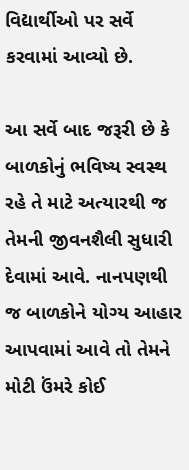વિદ્યાર્થીઓ પર સર્વે કરવામાં આવ્યો છે.

આ સર્વે બાદ જરૂરી છે કે બાળકોનું ભવિષ્ય સ્વસ્થ રહે તે માટે અત્યારથી જ તેમની જીવનશૈલી સુધારી દેવામાં આવે. નાનપણથી જ બાળકોને યોગ્ય આહાર આપવામાં આવે તો તેમને મોટી ઉંમરે કોઈ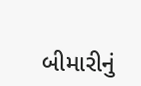બીમારીનું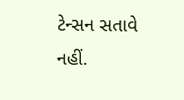ટેન્સન સતાવે નહીં.